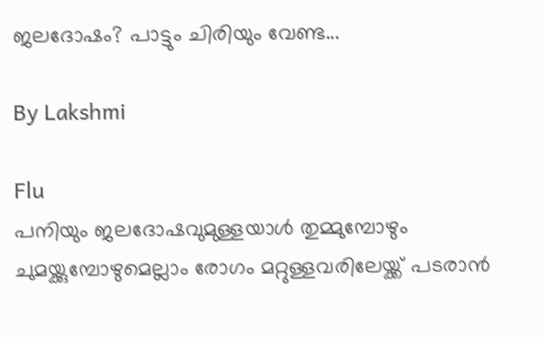ജലദോഷം? പാട്ടും ചിരിയും വേണ്ട...

By Lakshmi

Flu
പനിയും ജലദോഷവുമുള്ളയാള്‍ തുമ്മുമ്പോഴും ചുമയ്ക്കുമ്പോഴുമെല്ലാം രോഗം മറ്റുള്ളവരിലേയ്ക്ക് പടരാന്‍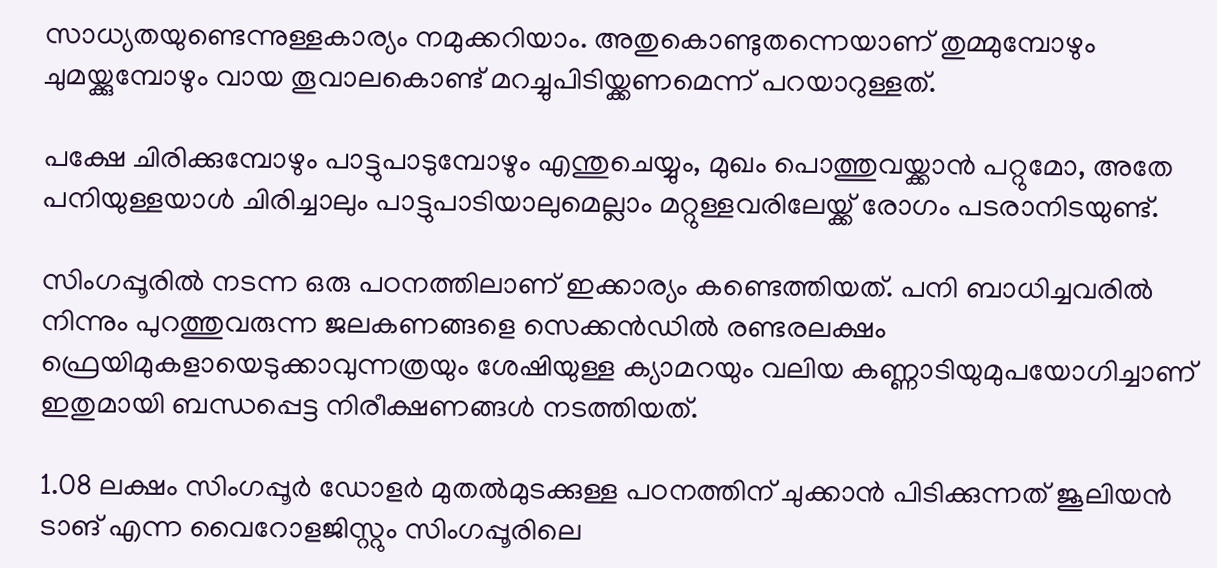സാധ്യതയുണ്ടെന്നുള്ളകാര്യം നമുക്കറിയാം. അതുകൊണ്ടുതന്നെയാണ് തുമ്മുമ്പോഴും ചുമയ്ക്കുമ്പോഴും വായ തൂവാലകൊണ്ട് മറച്ചുപിടിയ്ക്കണമെന്ന് പറയാറുള്ളത്.

പക്ഷേ ചിരിക്കുമ്പോഴും പാട്ടുപാടുമ്പോഴും എന്തുചെയ്യും, മുഖം പൊത്തുവയ്ക്കാന്‍ പറ്റുമോ, അതേ പനിയുള്ളയാള്‍ ചിരിച്ചാലും പാട്ടുപാടിയാലുമെല്ലാം മറ്റുള്ളവരിലേയ്ക്ക് രോഗം പടരാനിടയുണ്ട്.

സിംഗപ്പൂരില്‍ നടന്ന ഒരു പഠനത്തിലാണ് ഇക്കാര്യം കണ്ടെത്തിയത്. പനി ബാധിച്ചവരില്‍ നിന്നും പുറത്തുവരുന്ന ജലകണങ്ങളെ സെക്കന്‍ഡില്‍ രണ്ടരലക്ഷം ഫ്രെയിമുകളായെടുക്കാവുന്നത്രയും ശേഷിയുള്ള ക്യാമറയും വലിയ കണ്ണാടിയുമുപയോഗിച്ചാണ് ഇതുമായി ബന്ധപ്പെട്ട നിരീക്ഷണങ്ങള്‍ നടത്തിയത്.

1.08 ലക്ഷം സിംഗപ്പൂര്‍ ഡോളര്‍ മുതല്‍മുടക്കുള്ള പഠനത്തിന് ചുക്കാന്‍ പിടിക്കുന്നത് ജൂലിയന്‍ ടാങ് എന്ന വൈറോളജിസ്റ്റും സിംഗപ്പൂരിലെ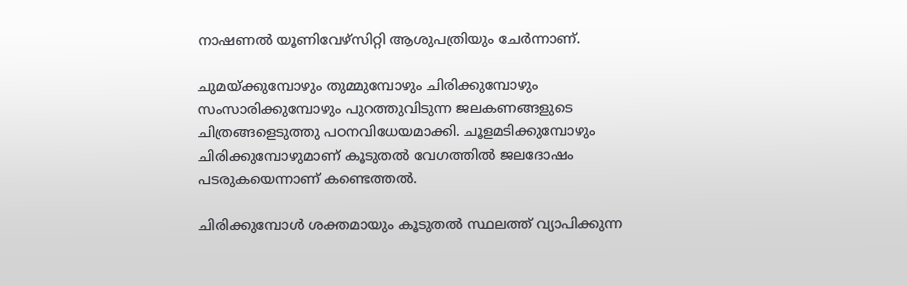നാഷണല്‍ യൂണിവേഴ്‌സിറ്റി ആശുപത്രിയും ചേര്‍ന്നാണ്.

ചുമയ്ക്കുമ്പോഴും തുമ്മുമ്പോഴും ചിരിക്കുമ്പോഴും സംസാരിക്കുമ്പോഴും പുറത്തുവിടുന്ന ജലകണങ്ങളുടെ ചിത്രങ്ങളെടുത്തു പഠനവിധേയമാക്കി. ചൂളമടിക്കുമ്പോഴും ചിരിക്കുമ്പോഴുമാണ് കൂടുതല്‍ വേഗത്തില്‍ ജലദോഷം പടരുകയെന്നാണ് കണ്ടെത്തല്‍.

ചിരിക്കുമ്പോള്‍ ശക്തമായും കൂടുതല്‍ സ്ഥലത്ത് വ്യാപിക്കുന്ന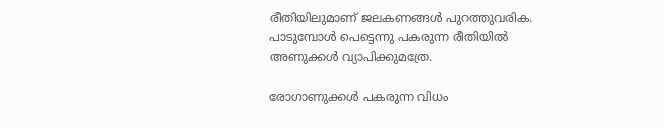രീതിയിലുമാണ് ജലകണങ്ങള്‍ പുറത്തുവരിക. പാടുമ്പോള്‍ പെട്ടെന്നു പകരുന്ന രീതിയില്‍ അണുക്കള്‍ വ്യാപിക്കുമത്രേ.

രോഗാണുക്കള്‍ പകരുന്ന വിധം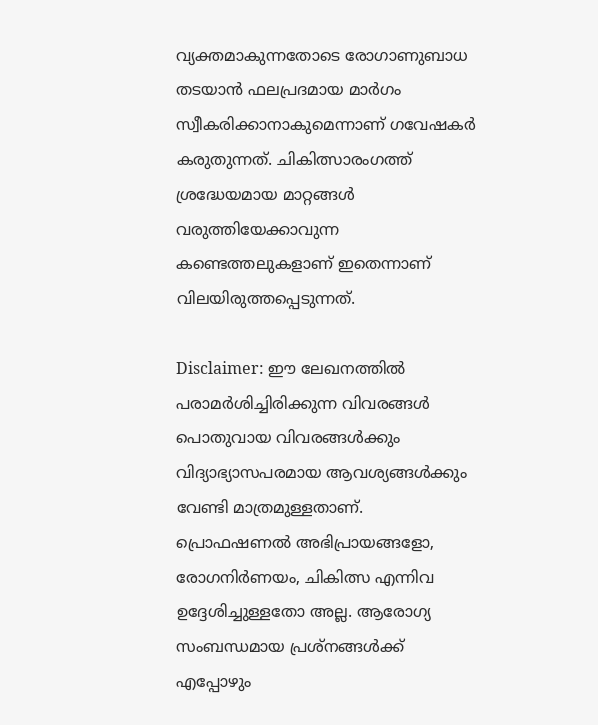വ്യക്തമാകുന്നതോടെ രോഗാണുബാധ തടയാന്‍ ഫലപ്രദമായ മാര്‍ഗം സ്വീകരിക്കാനാകുമെന്നാണ് ഗവേഷകര്‍ കരുതുന്നത്. ചികിത്സാരംഗത്ത് ശ്രദ്ധേയമായ മാറ്റങ്ങള്‍ വരുത്തിയേക്കാവുന്ന കണ്ടെത്തലുകളാണ് ഇതെന്നാണ് വിലയിരുത്തപ്പെടുന്നത്.

Disclaimer: ഈ ലേഖനത്തില്‍ പരാമര്‍ശിച്ചിരിക്കുന്ന വിവരങ്ങള്‍ പൊതുവായ വിവരങ്ങള്‍ക്കും വിദ്യാഭ്യാസപരമായ ആവശ്യങ്ങള്‍ക്കും വേണ്ടി മാത്രമുള്ളതാണ്. പ്രൊഫഷണല്‍ അഭിപ്രായങ്ങളോ, രോഗനിര്‍ണയം, ചികിത്സ എന്നിവ ഉദ്ദേശിച്ചുള്ളതോ അല്ല. ആരോഗ്യ സംബന്ധമായ പ്രശ്‌നങ്ങള്‍ക്ക് എപ്പോഴും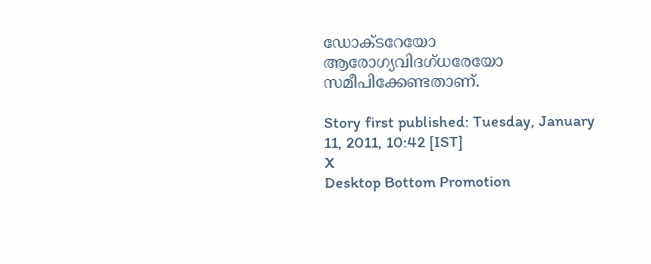ഡോക്ടറേയോ ആരോഗ്യവിദഗ്ധരേയോ സമീപിക്കേണ്ടതാണ്.

Story first published: Tuesday, January 11, 2011, 10:42 [IST]
X
Desktop Bottom Promotion